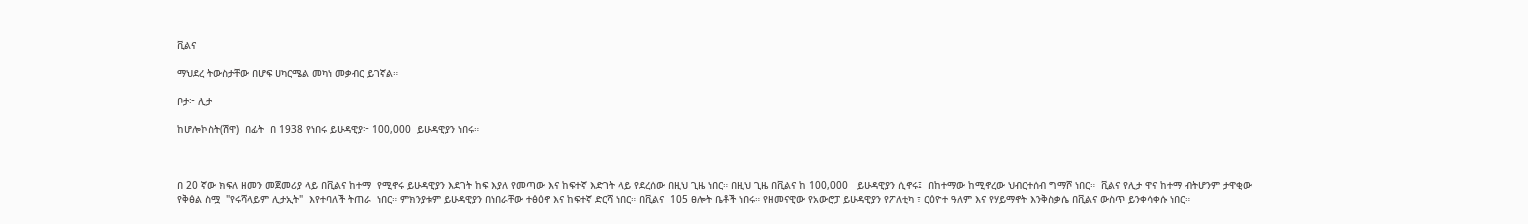ቪልና

ማህደረ ትውስታቸው በሆፍ ሀካርሜል መካነ መቃብር ይገኛል።

ቦታ፦ ሊታ

ከሆሎኮስት(ሽዋ)  በፊት  በ 1938 የነበሩ ይሁዳዊያ፦ 100,000  ይሁዳዊያን ነበሩ።



በ 20 ኛው ክፍለ ዘመን መጀመሪያ ላይ በቪልና ከተማ  የሚኖሩ ይሁዳዊያን እደገት ከፍ እያለ የመጣው እና ከፍተኛ እድገት ላይ የደረሰው በዚህ ጊዜ ነበር። በዚህ ጊዜ በቪልና ከ 100,000   ይሁዳዊያን ሲኖሩ፤  በከተማው ከሚኖረው ህብርተሰብ ግማሾ ነበር።  ቪልና የሊታ ዋና ከተማ ብትሆንም ታዋቂው  የቅፅል ስሟ  "የሩሻላይም ሊታኢት"  እየተባለች ትጠራ  ነበር። ምክንያቱም ይሁዳዊያን በነበራቸው ተፅዕኖ እና ከፍተኛ ድርሻ ነበር። በቪልና  105 ፀሎት ቤቶች ነበሩ። የዘመናዊው የአውሮፓ ይሁዳዊያን የፖለቲካ ፣ ርዕዮተ ዓለም እና የሃይማኖት እንቅስቃሴ በቪልና ውስጥ ይንቀሳቀሱ ነበር።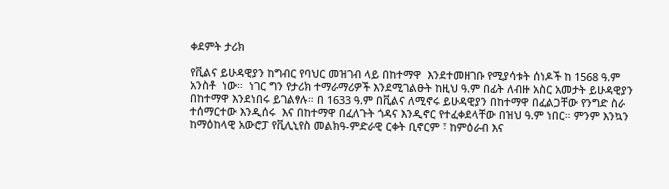ቀደምት ታሪክ

የቪልና ይሁዳዊያን ከግብር የባህር መዝገብ ላይ በከተማዋ  እንደተመዘገቡ የሚያሳቱት ሰነዶች ከ 1568 ዓ.ም አንስቶ  ነው።  ነገር ግን የታሪክ ተማራማሪዎች እንደሚገልፁት ከዚህ ዓ.ም በፊት ለብዙ አስር አመታት ይሁዳዊያን በከተማዋ እንደነበሩ ይገልፃሉ። በ 1633 ዓ.ም በቪልና ለሚኖሩ ይሁዳዊያን በከተማዋ በፈልጋቸው የንግድ ስራ ተሰማርተው እንዲሰሩ  እና በከተማዋ በፈለጉት ጎዳና እንዲኖር የተፈቀደላቸው በዝህ ዓ.ም ነበር። ምንም እንኳን ከማዕከላዊ አውሮፓ የቪሊኒየስ መልክዓ-ምድራዊ ርቀት ቢኖርም ፣ ከምዕራብ እና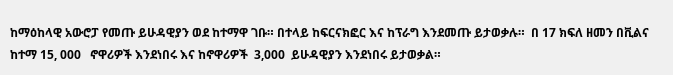ከማዕከላዊ አውሮፓ የመጡ ይሁዳዊያን ወደ ከተማዋ ገቡ። በተላይ ከፍርናክፎር እና ከፕራግ እንደመጡ ይታወቃሉ።  በ 17 ክፍለ ዘመን በቪልና ከተማ 15, 000   ኖዋሪዎች እንደነበሩ እና ከኖዋሪዎች  3,000  ይሁዳዊያን እንደነበሩ ይታወቃል።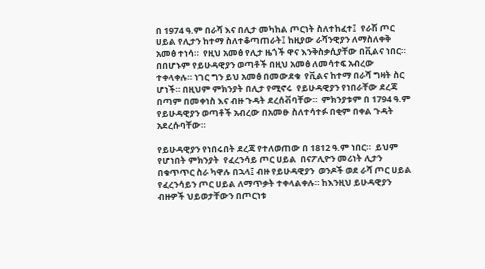በ 1974 ዓ.ም በራሻ እና በሊታ መካከል ጦርነት ስለተከፈተ፤  የራሽ ጦር ሀይል የሊታን ከተማ ስለተቆጣጠራት፤ ከዚያው ራሻንዊያን ለማስለቀቅ አመፅ ተነሳ።  የዚህ አመፅ የሊታ ዜጎች ዋና እንቅስቃሲያቸው በቪልና ነበር። በበሆኑም የይሁዳዊያን ወጣቶች በዚህ አመፅ ለመሳተፍ አብረው ተቀላቀሉ። ነገር ግን ይህ አመፅ በመውደቁ  የቪልና ከተማ በራሻ ግዛት ስር ሆነች። በዚህም ምክንያት በሊታ የሚኖሩ  የይሁዳዊያን የነበራቸው ደረጃ በጣም በመቀነስ እና ብዙ ጉዳት ደረሰቭባቸው።  ምክንያቱም በ 1794 ዓ.ም  የይሁዳዊያን ወጣቶች አብረው በአመፁ ስለተሳተፉ በቂም በቀል ጉዳት አደረሱባቸው።

የይሁዳዊያን የነበሩበት ደረጃ የተለወጠው በ 1812 ዓ.ም ነበር።  ይህም የሆነበት ምክንያት  የፈረንሳይ ጦር ሀይል  በናፖሊዮን መሪነት ሊታን በቁጥጥር ስራ ካዋሉ በኋላ፤ ብዙ የይሁዳዊያን  ወንዶች ወደ ራሻ ጦር ሀይል የፈረንሳይን ጦር ሀይል ለማጥቃት ተቀላልቀሉ። ከእንዚህ ይሁዳዊያን ብዙዎች ህይወታቸውን በጦርነቱ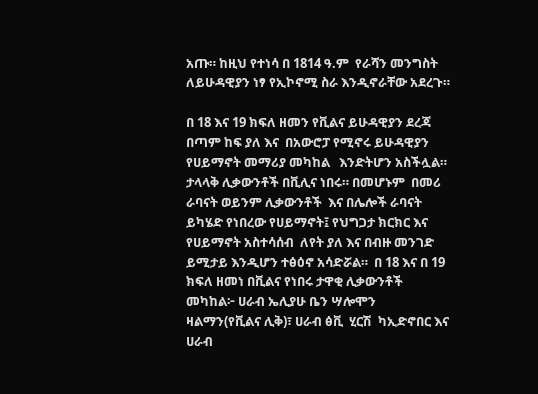አጡ። ከዚህ የተነሳ በ 1814 ዓ.ም  የራሻን መንግስት ለይሁዳዊያን ነፃ የኢኮኖሚ ስራ እንዲኖራቸው አደረጉ።

በ 18 እና 19 ክፍለ ዘመን የቪልና ይሁዳዊያን ደረጃ በጣም ከፍ ያለ እና  በአውሮፓ የሚኖሩ ይሁዳዊያን የሀይማኖት መማሪያ መካከል   እንድትሆን አስችሏል።  ታላላቅ ሊቃውንቶች በቪሊና ነበሩ። በመሆኑም  በመሪ ራባናት ወይንም ሊቃውንቶች  እና በሌሎች ራባናት ይካሄድ የነበረው የሀይማኖት፤ የህግጋታ ክርክር እና የሀይማኖት አስተሳሰብ  ለየት ያለ እና በብዙ መንገድ ይሚታይ እንዲሆን ተፅዕኖ አሳድሯል።  በ 18 እና በ 19 ክፍለ ዘመነ በቪልና የነበሩ ታዋቂ ሊቃውንቶች  መካከል፦ ሀራብ ኤሊያሁ ቤን ሣሎሞን ዛልማን(የቪልና ሊቅ)፣ ሀራብ ፅቪ  ሂርሽ  ካኢድኖበር እና ሀራብ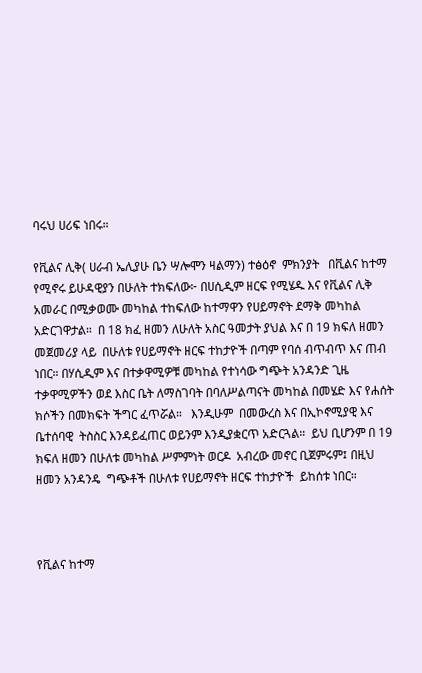ባሩህ ሀሪፍ ነበሩ።

የቪልና ሊቅ( ሀራብ ኤሊያሁ ቤን ሣሎሞን ዛልማን) ተፅዕኖ  ምክንያት   በቪልና ከተማ  የሚኖሩ ይሁዳዊያን በሁለት ተክፍለው፦ በሀሲዲም ዘርፍ የሚሄዱ እና የቪልና ሊቅ አመራር በሚቃወሙ መካከል ተከፍለው ከተማዋን የሀይማኖት ደማቅ መካከል አድርገዋታል።  በ 18 ክፈ ዘመን ለሁለት አስር ዓመታት ያህል እና በ 19 ክፍለ ዘመን መጀመሪያ ላይ  በሁለቱ የሀይማኖት ዘርፍ ተከታዮች በጣም የባሰ ብጥብጥ እና ጠብ ነበር። በሃሲዲም እና በተቃዋሚዎቹ መካከል የተነሳው ግጭት አንዳንድ ጊዜ ተቃዋሚዎችን ወደ እስር ቤት ለማስገባት በባለሥልጣናት መካከል በመሄድ እና የሐሰት ክሶችን በመክፍት ችግር ፈጥሯል።   እንዲሁም  በመውረስ እና በኢኮኖሚያዊ እና ቤተሰባዊ  ትስስር እንዳይፈጠር ወይንም እንዲያቋርጥ አድርጓል።  ይህ ቢሆንም በ 19 ክፍለ ዘመን በሁለቱ መካከል ሥምምነት ወርዶ  አብረው መኖር ቢጀምሩም፤ በዚህ ዘመን አንዳንዴ  ግጭቶች በሁለቱ የሀይማኖት ዘርፍ ተከታዮች  ይከሰቱ ነበር።



የቪልና ከተማ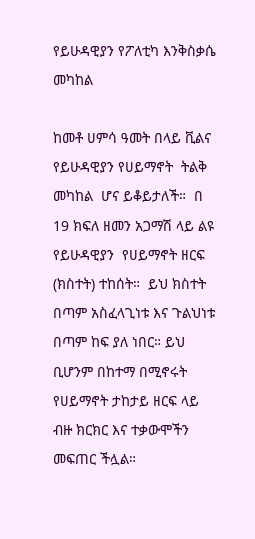የይሁዳዊያን የፖለቲካ እንቅስቃሴ መካከል

ከመቶ ሀምሳ ዓመት በላይ ቪልና የይሁዳዊያን የሀይማኖት  ትልቅ መካከል  ሆና ይቆይታለች።  በ 19 ክፍለ ዘመን አጋማሽ ላይ ልዩ የይሁዳዊያን  የሀይማኖት ዘርፍ (ክስተት) ተከሰት።  ይህ ክስተት በጣም አስፈላጊነቱ እና ጉልህነቱ  በጣም ከፍ ያለ ነበር። ይህ ቢሆንም በከተማ በሚኖሩት የሀይማኖት ታከታይ ዘርፍ ላይ ብዙ ክርክር እና ተቃውሞችን መፍጠር ችሏል።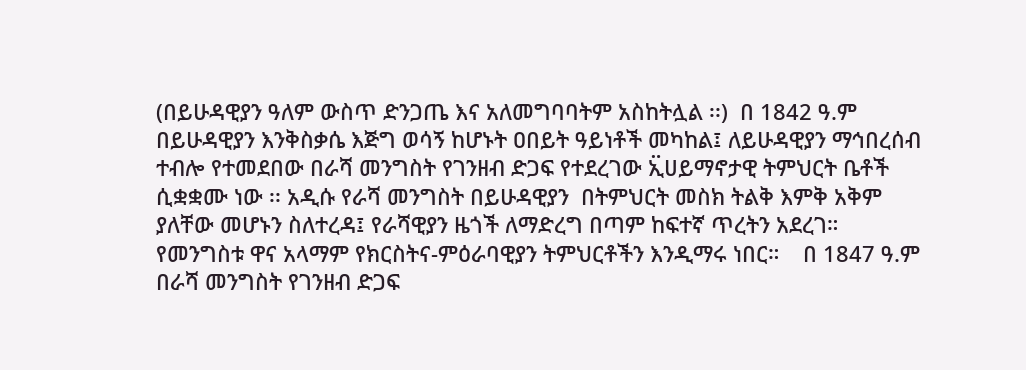(በይሁዳዊያን ዓለም ውስጥ ድንጋጤ እና አለመግባባትም አስከትሏል ፡፡)  በ 1842 ዓ.ም በይሁዳዊያን እንቅስቃሴ እጅግ ወሳኝ ከሆኑት ዐበይት ዓይነቶች መካከል፤ ለይሁዳዊያን ማኅበረሰብ ተብሎ የተመደበው በራሻ መንግስት የገንዘብ ድጋፍ የተደረገው ኢ፟ሀይማኖታዊ ትምህርት ቤቶች ሲቋቋሙ ነው ፡፡ አዲሱ የራሻ መንግስት በይሁዳዊያን  በትምህርት መስክ ትልቅ እምቅ አቅም ያለቸው መሆኑን ስለተረዳ፤ የራሻዊያን ዜጎች ለማድረግ በጣም ከፍተኛ ጥረትን አደረገ።  የመንግስቱ ዋና አላማም የክርስትና-ምዕራባዊያን ትምህርቶችን እንዲማሩ ነበር።    በ 1847 ዓ.ም በራሻ መንግስት የገንዘብ ድጋፍ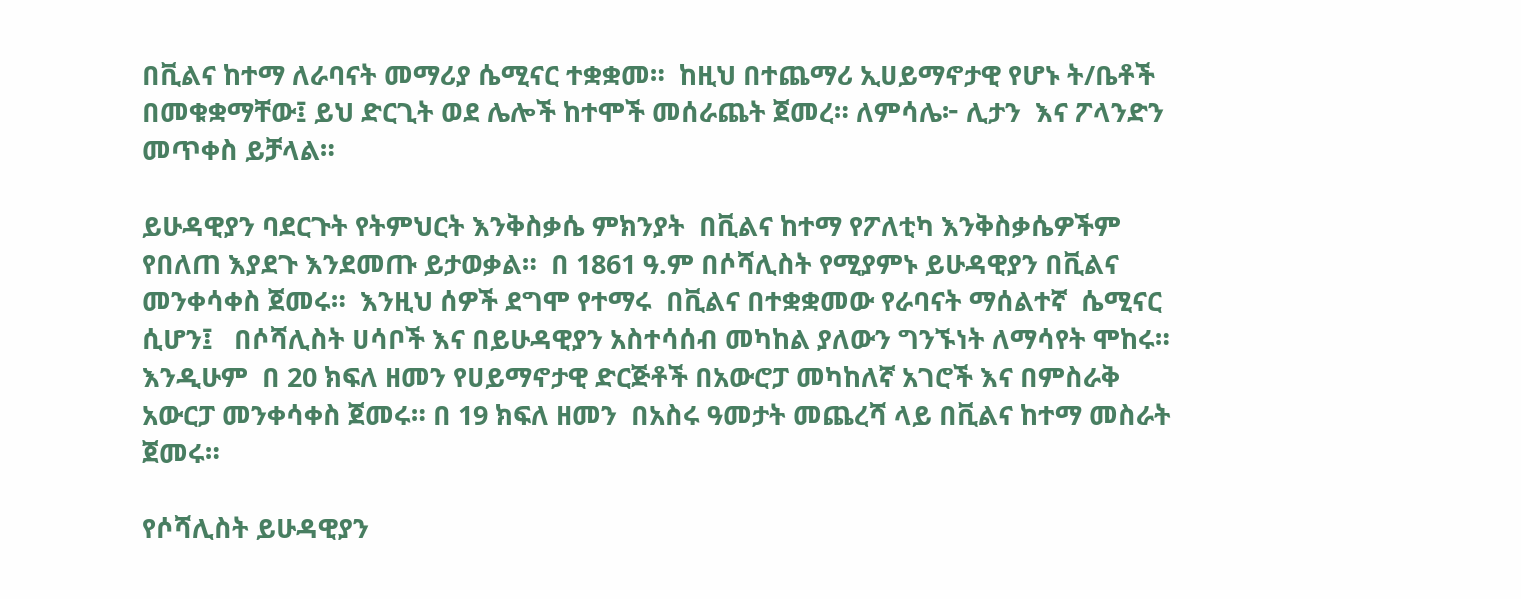በቪልና ከተማ ለራባናት መማሪያ ሴሚናር ተቋቋመ።  ከዚህ በተጨማሪ ኢሀይማኖታዊ የሆኑ ት/ቤቶች  በመቁቋማቸው፤ ይህ ድርጊት ወደ ሌሎች ከተሞች መሰራጨት ጀመረ። ለምሳሌ፦ ሊታን  እና ፖላንድን መጥቀስ ይቻላል።

ይሁዳዊያን ባደርጉት የትምህርት እንቅስቃሴ ምክንያት  በቪልና ከተማ የፖለቲካ እንቅስቃሴዎችም የበለጠ እያደጉ እንደመጡ ይታወቃል።  በ 1861 ዓ.ም በሶሻሊስት የሚያምኑ ይሁዳዊያን በቪልና መንቀሳቀስ ጀመሩ።  እንዚህ ሰዎች ደግሞ የተማሩ  በቪልና በተቋቋመው የራባናት ማሰልተኛ  ሴሚናር ሲሆን፤   በሶሻሊስት ሀሳቦች እና በይሁዳዊያን አስተሳሰብ መካከል ያለውን ግንኙነት ለማሳየት ሞከሩ። እንዲሁም  በ 20 ክፍለ ዘመን የሀይማኖታዊ ድርጅቶች በአውሮፓ መካከለኛ አገሮች እና በምስራቅ አውርፓ መንቀሳቀስ ጀመሩ። በ 19 ክፍለ ዘመን  በአስሩ ዓመታት መጨረሻ ላይ በቪልና ከተማ መስራት ጀመሩ።

የሶሻሊስት ይሁዳዊያን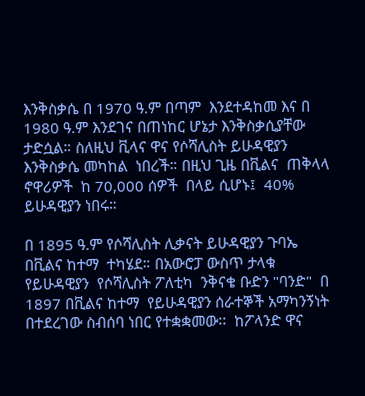እንቅስቃሴ በ 1970 ዓ.ም በጣም  እንደተዳከመ እና በ 1980 ዓ.ም እንደገና በጠነከር ሆኔታ እንቅስቃሲያቸው ታድሷል። ስለዚህ ቪላና ዋና የሶሻሊስት ይሁዳዊያን እንቅስቃሴ መካከል  ነበረች። በዚህ ጊዜ በቪልና  ጠቅላላ ኖዋሪዎች  ከ 70,000 ሰዎች  በላይ ሲሆኑ፤  40%   ይሁዳዊያን ነበሩ።

በ 1895 ዓ.ም የሶሻሊስት ሊቃናት ይሁዳዊያን ጉባኤ በቪልና ከተማ  ተካሄደ። በአውሮፓ ውስጥ ታላቁ የይሁዳዊያን  የሶሻሊስት ፖለቲካ  ንቅናቄ ቡድን "ባንድ"  በ 1897 በቪልና ከተማ  የይሁዳዊያን ሰራተኞች አማካንኝነት በተደረገው ስብሰባ ነበር የተቋቋመው፡፡  ከፖላንድ ዋና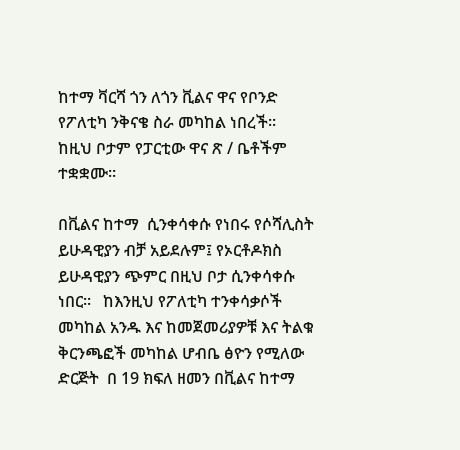ከተማ ቫርሻ ጎን ለጎን ቪልና ዋና የቦንድ የፖለቲካ ንቅናቄ ስራ መካከል ነበረች።  ከዚህ ቦታም የፓርቲው ዋና ጽ / ቤቶችም ተቋቋሙ።

በቪልና ከተማ  ሲንቀሳቀሱ የነበሩ የሶሻሊስት ይሁዳዊያን ብቻ አይደሉም፤ የኦርቶዶክስ  ይሁዳዊያን ጭምር በዚህ ቦታ ሲንቀሳቀሱ ነበር።   ከእንዚህ የፖለቲካ ተንቀሳቃሶች መካከል አንዱ እና ከመጀመሪያዎቹ እና ትልቁ ቅርንጫፎች መካከል ሆብቤ ፅዮን የሚለው ድርጅት  በ 19 ክፍለ ዘመን በቪልና ከተማ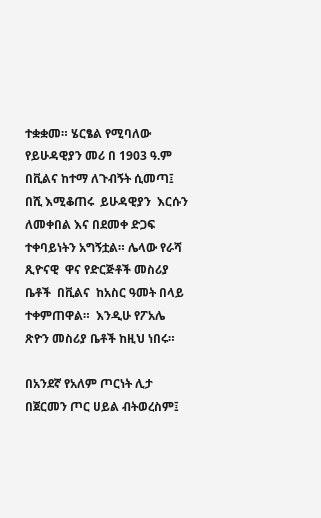ተቋቋመ። ሄርፄል የሚባለው የይሁዳዊያን መሪ በ 1903 ዓ.ም በቪልና ከተማ ለጉብኝት ሲመጣ፤ በሺ እሚቆጠሩ  ይሁዳዊያን  እርሱን ለመቀበል እና በደመቀ ድጋፍ ተቀባይነትን አግኝቷል። ሌላው የራሻ ጺዮናዊ  ዋና የድርጅቶች መስሪያ ቤቶች  በቪልና  ከአስር ዓመት በላይ ተቀምጠዋል።  እንዲሁ የፖአሌ ጽዮን መስሪያ ቤቶች ከዚህ ነበሩ።

በአንደኛ የአለም ጦርነት ሊታ  በጀርመን ጦር ሀይል ብትወረስም፤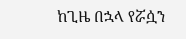ከጊዜ በኋላ የሯሷን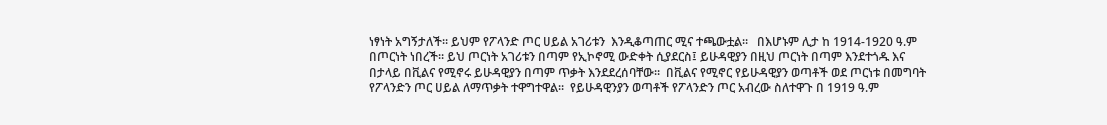ነፃነት አግኝታለች። ይህም የፖላንድ ጦር ሀይል አገሪቱን  እንዲቆጣጠር ሚና ተጫውቷል።   በእሆኑም ሊታ ከ 1914-1920 ዓ.ም በጦርነት ነበረች። ይህ ጦርነት አገሪቱን በጣም የኢኮኖሚ ውድቀት ሲያደርስ፤ ይሁዳዊያን በዚህ ጦርነት በጣም እንደተጎዱ እና በታላይ በቪልና የሚኖሩ ይሁዳዊያን በጣም ጥቃት እንደደረሰባቸው።  በቪልና የሚኖር የይሁዳዊያን ወጣቶች ወደ ጦርነቱ በመግባት የፖላንድን ጦር ሀይል ለማጥቃት ተዋግተዋል።  የይሁዳዊንያን ወጣቶች የፖላንድን ጦር አብረው ስለተዋጉ በ 1919 ዓ.ም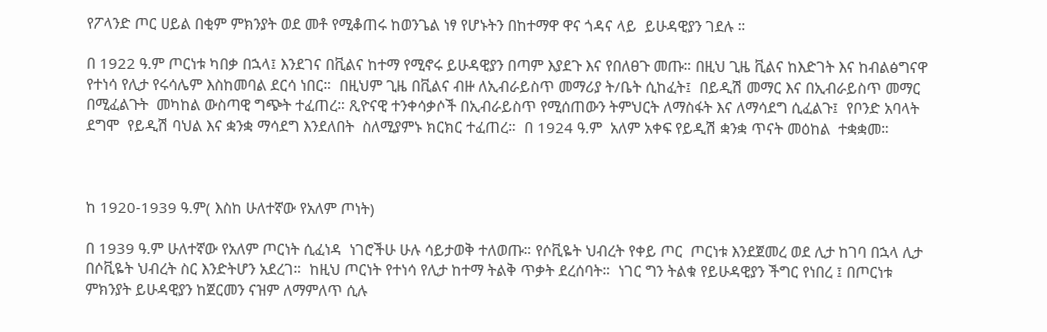የፖላንድ ጦር ሀይል በቂም ምክንያት ወደ መቶ የሚቆጠሩ ከወንጌል ነፃ የሆኑትን በከተማዋ ዋና ጎዳና ላይ  ይሁዳዊያን ገደሉ ።

በ 1922 ዓ.ም ጦርነቱ ካበቃ በኋላ፤ እንደገና በቪልና ከተማ የሚኖሩ ይሁዳዊያን በጣም እያደጉ እና የበለፀጉ መጡ። በዚህ ጊዜ ቪልና ከእድገት እና ከብልፅግናዋ የተነሳ የሊታ የሩሳሌም እስከመባል ደርሳ ነበር።  በዚህም ጊዜ በቪልና ብዙ ለኢብራይስጥ መማሪያ ት/ቤት ሲከፈት፤  በይዲሽ መማር እና በኢብራይስጥ መማር በሚፈልጉት  መካከል ውስጣዊ ግጭት ተፈጠረ። ጺዮናዊ ተንቀሳቃሶች በኢብራይስጥ የሚሰጠውን ትምህርት ለማስፋት እና ለማሳደግ ሲፈልጉ፤  የቦንድ አባላት ደግሞ  የይዲሽ ባህል እና ቋንቋ ማሳደግ እንደለበት  ስለሚያምኑ ክርክር ተፈጠረ።  በ 1924 ዓ.ም  አለም አቀፍ የይዲሽ ቋንቋ ጥናት መዕከል  ተቋቋመ።



ከ 1920-1939 ዓ.ም( እስከ ሁለተኛው የአለም ጦነት)

በ 1939 ዓ.ም ሁለተኛው የአለም ጦርነት ሲፈነዳ  ነገሮችሁ ሁሉ ሳይታወቅ ተለወጡ። የሶቪዬት ህብረት የቀይ ጦር  ጦርነቱ እንደጀመረ ወደ ሊታ ከገባ በኋላ ሊታ በሶቪዬት ህብረት ስር እንድትሆን አደረገ።  ከዚህ ጦርነት የተነሳ የሊታ ከተማ ትልቅ ጥቃት ደረሰባት።  ነገር ግን ትልቁ የይሁዳዊያን ችግር የነበረ ፤ በጦርነቱ ምክንያት ይሁዳዊያን ከጀርመን ናዝም ለማምለጥ ሲሉ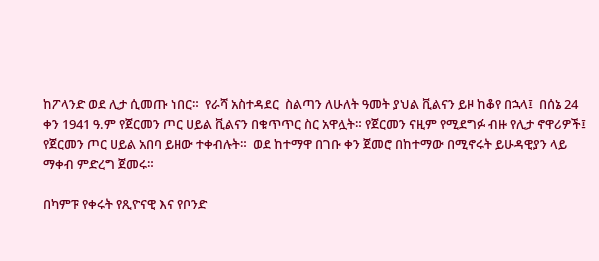ከፖላንድ ወደ ሊታ ሲመጡ ነበር።  የራሻ አስተዳደር  ስልጣን ለሁለት ዓመት ያህል ቪልናን ይዞ ከቆየ በኋላ፤  በሰኔ 24 ቀን 1941 ዓ.ም የጀርመን ጦር ሀይል ቪልናን በቁጥጥር ስር አዋሏት። የጀርመን ናዚም የሚደግፉ ብዙ የሊታ ኖዋሪዎች፤ የጀርመን ጦር ሀይል አበባ ይዘው ተቀብሉት።  ወደ ከተማዋ በገቡ ቀን ጀመሮ በከተማው በሚኖሩት ይሁዳዊያን ላይ  ማቀብ ምድረግ ጀመሩ።

በካምፑ የቀሩት የጺዮናዊ እና የቦንድ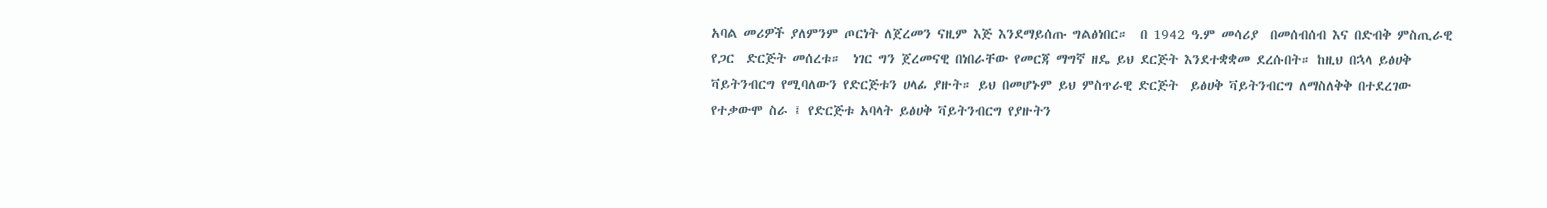አባል መሪዎች ያለምንም ጦርነት ለጀረመን ናዚም እጅ እንደማይሰጡ ግልፅነበር።  በ 1942 ዓ.ም መሳሪያ  በመሰብሰብ እና በድብቅ ምስጢራዊ የጋር  ድርጅት መሰረቱ።  ነገር ግን ጀረመናዊ በነበራቸው የመርጃ ማግኛ ዘዴ ይህ ደርጅት እንደተቋቋመ ደረሱበት። ከዚህ በኋላ ይፅሀቅ ቫይትንብርግ የሚባለውን የድርጅቱን ሀላፊ ያዙት። ይህ በመሆኑም ይህ ምስጥራዊ ድርጅት  ይፅሀቅ ቫይትንብርግ ለማስለቅቅ በተደረገው የተቃውሞ ስራ ፤ የድርጅቱ አባላት ይፅሀቅ ቫይትንብርግ የያዙትን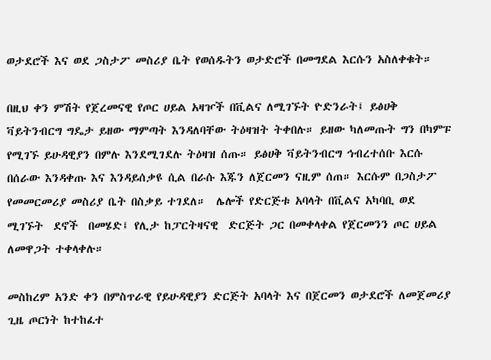ወታደሮች እና ወደ ጋስታፖ መስሪያ ቤት የወሰዱትን ወታድሮች በመግደል እርሱን አስለቀቁት።

በዚህ ቀን ምሽት የጀረመናዊ የጦር ሀይል አዛዦች በቪልና ለሚገኙት ዮድንራት፤ ይፅሀቅ ቫይትንብርግ ግዴታ ይዘው ማምጣት እንዳለባቸው ትዕዛዝት ትቀበሉ። ይዘው ካለመጡት ግን በካምፑ የሚገኙ ይሁዳዊያን በምሉ እንደሚገደሉ ትዕዛዝ ሰጡ። ይፅሀቅ ቫይትንብርግ ኅብረተሰቡ እርሱ በሰራው እንዳቀጡ እና እንዳይሰቃዩ ሲል በራሱ እጁን ለጀርመን ናዚም ሰጠ። እርሱም በጋስታፖ የመመርመሪያ መስሪያ ቤት በስቃይ ተገደለ።  ሌሎች የድርጅቱ አባላት በቪልና አካባቢ ወደ ሚገኙት  ደኖች  በመሄድ፤ የሊታ ከፓርትዛናዊ  ድርጅት ጋር በመቀላቀል የጀርመንን ጦር ሀይል ለመዋጋት ተቀላቀሉ።

መስከረም አንድ ቀን በምስጥራዊ የይሁዳዊያን ድርጅት አባላት እና በጀርመን ወታደሮች ለመጀመሪያ ጊዜ ጦርነት ከተከፈተ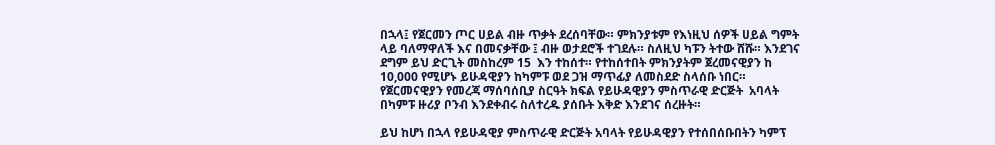በኋላ፤ የጀርመን ጦር ሀይል ብዙ ጥቃት ደረሰባቸው። ምክንያቱም የእነዚህ ሰዎች ሀይል ግምት ላይ ባለማዋለች እና በመናቃቸው ፤ ብዙ ወታደሮች ተገደሉ። ስለዚህ ካፑን ትተው ሸሹ። እንደገና ደግም ይህ ድርጊት መስከረም 15  እን ተከሰተ። የተከሰተበት ምክንያትም ጀረመናዊያን ከ 10,000 የሚሆኑ ይሁዳዊያን ከካምፑ ወደ ጋዝ ማጥፊያ ለመስደድ ስላሰቡ ነበር።  የጀርመናዊያን የመረጃ ማሰባሰቢያ ስርዓት ክፍል የይሁዳዊያን ምስጥራዊ ድርጅት  አባላት በካምፑ ዙሪያ ቦንብ እንደቀብሩ ስለተረዱ ያሰቡት እቅድ እንደገና ሰረዙት።

ይህ ከሆነ በኋላ የይሁዳዊያ ምስጥራዊ ድርጅት አባላት የይሁዳዊያን የተሰበሰቡበትን ካምፕ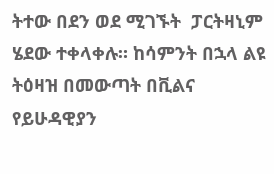ትተው በደን ወደ ሚገኙት  ፓርትዛኒም ሄደው ተቀላቀሉ። ከሳምንት በኋላ ልዩ ትዕዛዝ በመውጣት በቪልና የይሁዳዊያን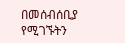በመሰብሰቢያ የሚገኙትን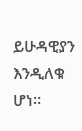ይሁዳዊያን እንዲለቁ ሆነ።